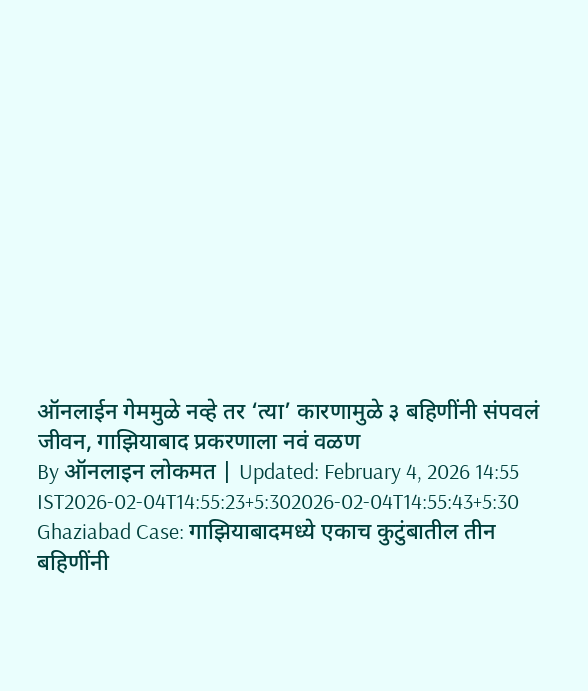ऑनलाईन गेममुळे नव्हे तर ‘त्या’ कारणामुळे ३ बहिणींनी संपवलं जीवन, गाझियाबाद प्रकरणाला नवं वळण
By ऑनलाइन लोकमत | Updated: February 4, 2026 14:55 IST2026-02-04T14:55:23+5:302026-02-04T14:55:43+5:30
Ghaziabad Case: गाझियाबादमध्ये एकाच कुटुंबातील तीन बहिणींनी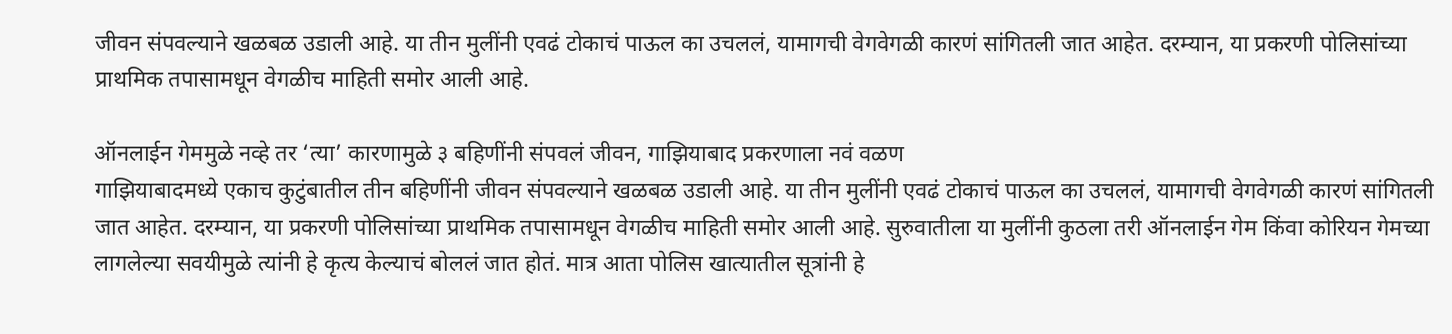जीवन संपवल्याने खळबळ उडाली आहे. या तीन मुलींनी एवढं टोकाचं पाऊल का उचललं, यामागची वेगवेगळी कारणं सांगितली जात आहेत. दरम्यान, या प्रकरणी पोलिसांच्या प्राथमिक तपासामधून वेगळीच माहिती समोर आली आहे.

ऑनलाईन गेममुळे नव्हे तर ‘त्या’ कारणामुळे ३ बहिणींनी संपवलं जीवन, गाझियाबाद प्रकरणाला नवं वळण
गाझियाबादमध्ये एकाच कुटुंबातील तीन बहिणींनी जीवन संपवल्याने खळबळ उडाली आहे. या तीन मुलींनी एवढं टोकाचं पाऊल का उचललं, यामागची वेगवेगळी कारणं सांगितली जात आहेत. दरम्यान, या प्रकरणी पोलिसांच्या प्राथमिक तपासामधून वेगळीच माहिती समोर आली आहे. सुरुवातीला या मुलींनी कुठला तरी ऑनलाईन गेम किंवा कोरियन गेमच्या लागलेल्या सवयीमुळे त्यांनी हे कृत्य केल्याचं बोललं जात होतं. मात्र आता पोलिस खात्यातील सूत्रांनी हे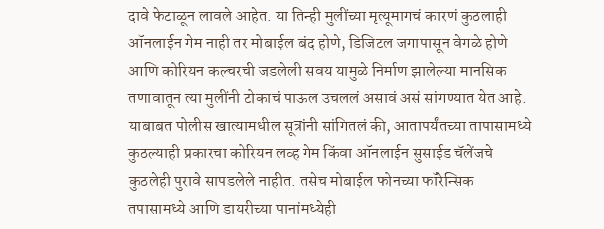दावे फेटाळून लावले आहेत. या तिन्ही मुलींच्या मृत्यूमागचं कारणं कुठलाही ऑनलाईन गेम नाही तर मोबाईल बंद होणे, डिजिटल जगापासून वेगळे होणे आणि कोरियन कल्चरची जडलेली सवय यामुळे निर्माण झालेल्या मानसिक तणावातून त्या मुलींनी टोकाचं पाऊल उचललं असावं असं सांगण्यात येत आहे.
याबाबत पोलीस खात्यामधील सूत्रांनी सांगितलं की, आतापर्यंतच्या तापासामध्ये कुठल्याही प्रकारचा कोरियन लव्ह गेम किंवा ऑनलाईन सुसाईड चॅलेंजचे कुठलेही पुरावे सापडलेले नाहीत. तसेच मोबाईल फोनच्या फॉरेन्सिक तपासामध्ये आणि डायरीच्या पानांमध्येही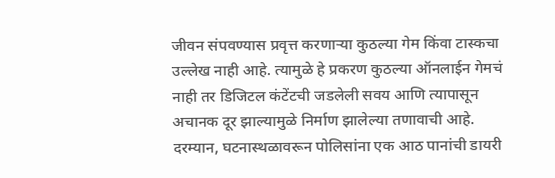जीवन संपवण्यास प्रवृत्त करणाऱ्या कुठल्या गेम किंवा टास्कचा उल्लेख नाही आहे. त्यामुळे हे प्रकरण कुठल्या ऑनलाईन गेमचं नाही तर डिजिटल कंटेंटची जडलेली सवय आणि त्यापासून अचानक दूर झाल्यामुळे निर्माण झालेल्या तणावाची आहे.
दरम्यान, घटनास्थळावरून पोलिसांना एक आठ पानांची डायरी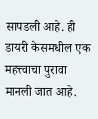सापडली आहे. ही डायरी केसमधील एक महत्त्वाचा पुरावा मानली जात आहे.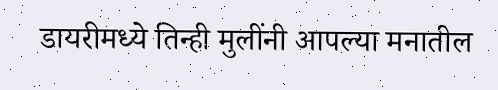डायरीमध्ये तिन्ही मुलींनी आपल्या मनातील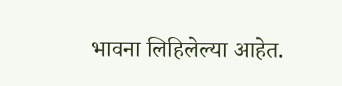भावना लिहिलेल्या आहेत.